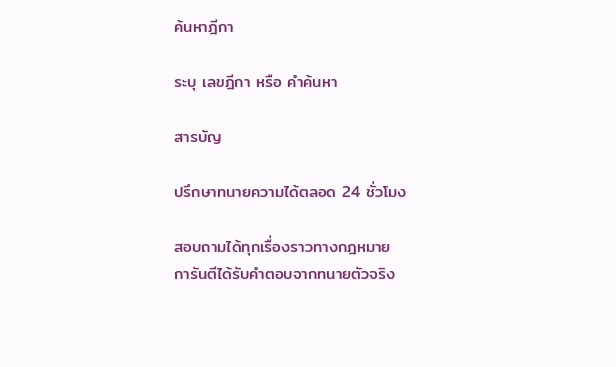ค้นหาฎีกา

ระบุ เลขฎีกา หรือ คำค้นหา

สารบัญ

ปรึกษาทนายความได้ตลอด 24 ชั่วโมง

สอบถามได้ทุกเรื่องราวทางกฎหมาย
การันตีได้รับคำตอบจากทนายตัวจริง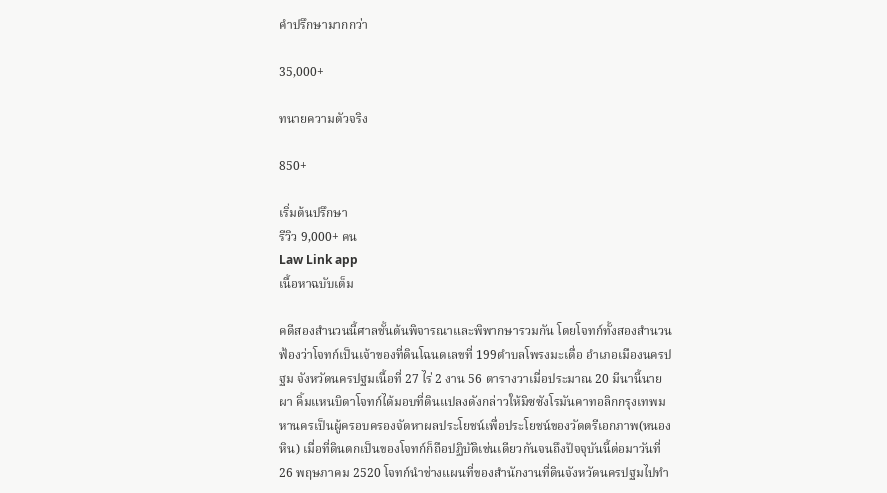คำปรึกษามากกว่า

35,000+

ทนายความตัวจริง

850+

เริ่มต้นปรึกษา
รีวิว 9,000+ คน
Law Link app
เนื้อหาฉบับเต็ม

คดีสองสำนวนนี้ศาลชั้นต้นพิจารณาและพิพากษารวมกัน โดยโจทก์ทั้งสองสำนวนฟ้องว่าโจทก์เป็นเจ้าของที่ดินโฉนดเลขที่ 199ตำบลโพรงมะเดื่อ อำเภอเมืองนครปฐม จังหวัดนครปฐมเนื้อที่ 27 ไร่ 2 งาน 56 ตารางวาเมื่อประมาณ 20 มีนานี้นายผา คิ้มแหนบิดาโจทก์ได้มอบที่ดินแปลงดังกล่าวให้มิซซังโรมันคาทอลิกกรุงเทพมหานครเป็นผู้ครอบครองจัดหาผลประโยชน์เพื่อประโยชน์ของวัดตรีเอกภาพ(หนองหิน) เมื่อที่ดินตกเป็นของโจทก์ก็ถือปฏิบัติเช่นเดียวกันจนถึงปัจจุบันนี้ต่อมาวันที่ 26 พฤษภาคม 2520 โจทก์นำช่างแผนที่ของสำนักงานที่ดินจังหวัดนครปฐมไปทำ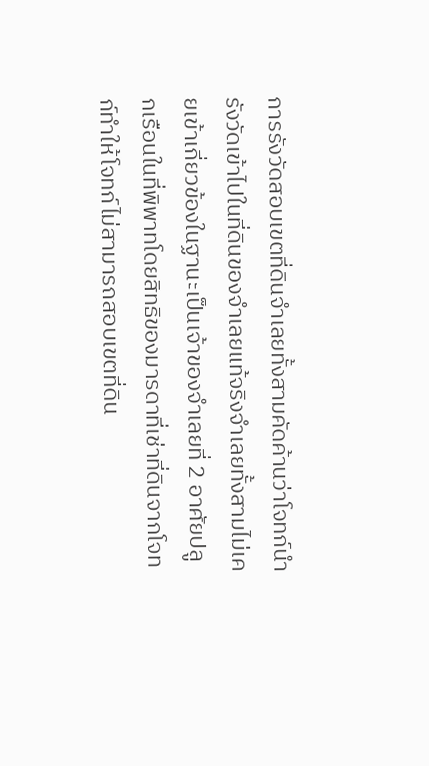การรังวัดสอบเขตที่ดินจำเลยทั้งสามคัดค้านว่าโจทก์นำรังวัดเข้าไปในที่ดินของจำเลยแท้จริงจำเลยทั้งสามไม่เคยเข้าเกี่ยวข้องในฐานะเป็นเจ้าของจำเลยที่ 2 อาศัยปลูกเรือนในที่พิพาทโดยสิทธิของมารดาที่เช่าที่ดินจากโจทก์ทำให้โจทก์ไม่สามารถสอบเขตที่ดิน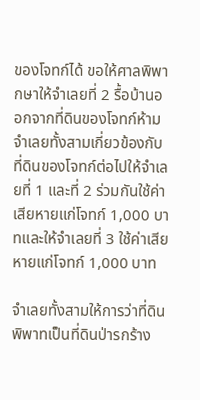ของโจทก์ได้ ขอให้ศาลพิพากษาให้จำเลยที่ 2 รื้อบ้านออกจากที่ดินของโจทก์ห้ามจำเลยทั้งสามเกี่ยวข้องกับที่ดินของโจทก์ต่อไปให้จำเลยที่ 1 และที่ 2 ร่วมกันใช้ค่าเสียหายแก่โจทก์ 1,000 บาทและให้จำเลยที่ 3 ใช้ค่าเสียหายแก่โจทก์ 1,000 บาท

จำเลยทั้งสามให้การว่าที่ดินพิพาทเป็นที่ดินป่ารกร้าง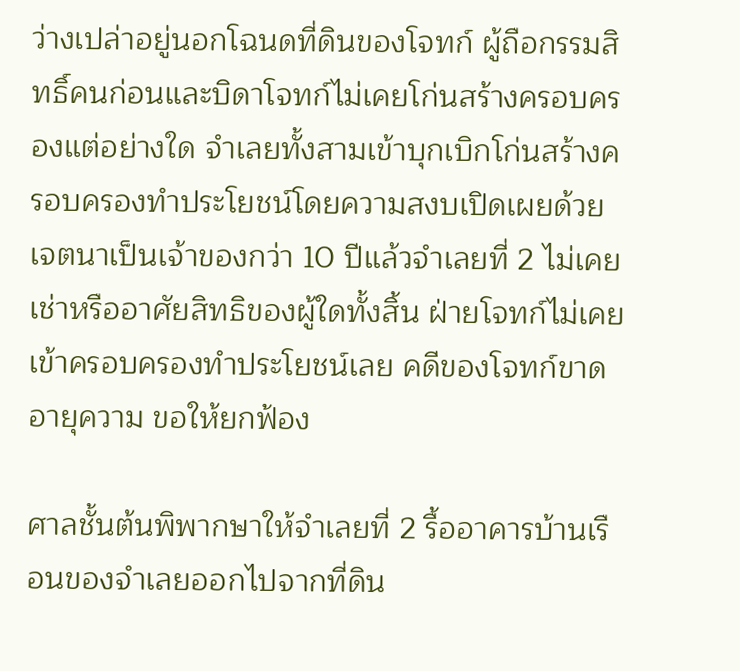ว่างเปล่าอยู่นอกโฉนดที่ดินของโจทก์ ผู้ถือกรรมสิทธิ์คนก่อนและบิดาโจทก์ไม่เคยโก่นสร้างครอบครองแต่อย่างใด จำเลยทั้งสามเข้าบุกเบิกโก่นสร้างครอบครองทำประโยชน์โดยความสงบเปิดเผยด้วยเจตนาเป็นเจ้าของกว่า 10 ปีแล้วจำเลยที่ 2 ไม่เคยเช่าหรืออาศัยสิทธิของผู้ใดทั้งสิ้น ฝ่ายโจทก์ไม่เคยเข้าครอบครองทำประโยชน์เลย คดีของโจทก์ขาดอายุความ ขอให้ยกฟ้อง

ศาลชั้นต้นพิพากษาให้จำเลยที่ 2 รื้ออาคารบ้านเรือนของจำเลยออกไปจากที่ดิน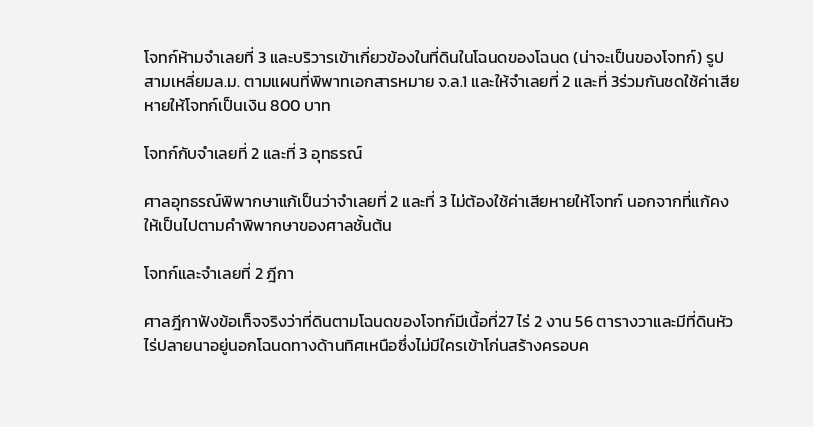โจทก์ห้ามจำเลยที่ 3 และบริวารเข้าเกี่ยวข้องในที่ดินในโฉนดของโฉนด (น่าจะเป็นของโจทก์) รูปสามเหลี่ยมล.ม. ตามแผนที่พิพาทเอกสารหมาย จ.ล.1 และให้จำเลยที่ 2 และที่ 3ร่วมกันชดใช้ค่าเสียหายให้โจทก์เป็นเงิน 800 บาท

โจทก์กับจำเลยที่ 2 และที่ 3 อุทธรณ์

ศาลอุทธรณ์พิพากษาแก้เป็นว่าจำเลยที่ 2 และที่ 3 ไม่ต้องใช้ค่าเสียหายให้โจทก์ นอกจากที่แก้คงให้เป็นไปตามคำพิพากษาของศาลชั้นต้น

โจทก์และจำเลยที่ 2 ฎีกา

ศาลฎีกาฟังข้อเท็จจริงว่าที่ดินตามโฉนดของโจทก์มีเนื้อที่27 ไร่ 2 งาน 56 ตารางวาและมีที่ดินหัวไร่ปลายนาอยู่นอกโฉนดทางด้านทิศเหนือซึ่งไม่มีใครเข้าโก่นสร้างครอบค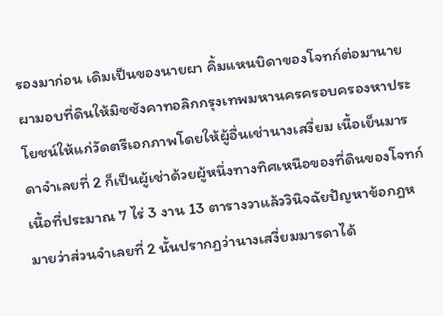รองมาก่อน เดิมเป็นของนายผา คิ้มแหนบิดาของโจทก์ต่อมานายผามอบที่ดินให้มิซซังคาทอลิกกรุงเทพมหานครครอบครองหาประโยชน์ให้แก่วัดตรีเอกภาพโดยให้ผู้อื่นเช่านางเสงี่ยม เนื้อเย็นมารดาจำเลยที่ 2 ก็เป็นผู้เช่าด้วยผู้หนึ่งทางทิศเหนือของที่ดินของโจทก์เนื้อที่ประมาณ 7 ไร่ 3 งาน 13 ตารางวาแล้ววินิจฉัยปัญหาข้อกฎหมายว่าส่วนจำเลยที่ 2 นั้นปรากฏว่านางเสงี่ยมมารดาได้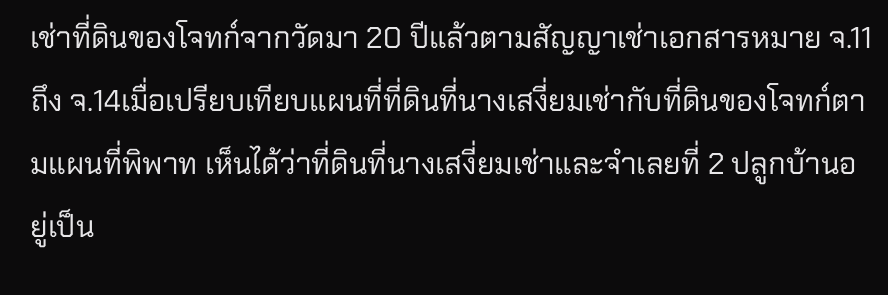เช่าที่ดินของโจทก์จากวัดมา 20 ปีแล้วตามสัญญาเช่าเอกสารหมาย จ.11 ถึง จ.14เมื่อเปรียบเทียบแผนที่ที่ดินที่นางเสงี่ยมเช่ากับที่ดินของโจทก์ตามแผนที่พิพาท เห็นได้ว่าที่ดินที่นางเสงี่ยมเช่าและจำเลยที่ 2 ปลูกบ้านอยู่เป็น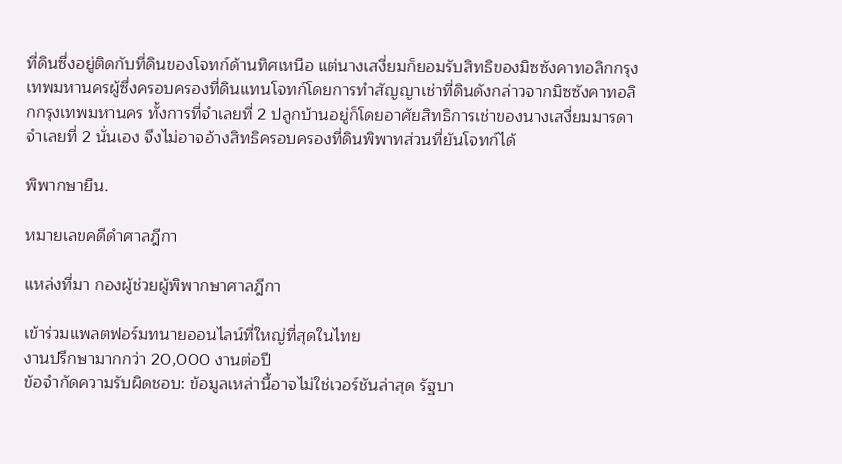ที่ดินซึ่งอยู่ติดกับที่ดินของโจทก์ด้านทิศเหนือ แต่นางเสงี่ยมก็ยอมรับสิทธิของมิซซังคาทอลิกกรุงเทพมหานครผู้ซึ่งครอบครองที่ดินแทนโจทก์โดยการทำสัญญาเช่าที่ดินดังกล่าวจากมิซซังคาทอลิกกรุงเทพมหานคร ทั้งการที่จำเลยที่ 2 ปลูกบ้านอยู่ก็โดยอาศัยสิทธิการเช่าของนางเสงี่ยมมารดาจำเลยที่ 2 นั่นเอง จึงไม่อาจอ้างสิทธิครอบครองที่ดินพิพาทส่วนที่ยันโจทก์ได้

พิพากษายืน.

หมายเลขคดีดำศาลฎีกา

แหล่งที่มา กองผู้ช่วยผู้พิพากษาศาลฎีกา

เข้าร่วมแพลตฟอร์มทนายออนไลน์ที่ใหญ่ที่สุดในไทย
งานปรึกษามากกว่า 20,000 งานต่อปี
ข้อจำกัดความรับผิดชอบ: ข้อมูลเหล่านี้อาจไม่ใช่เวอร์ชันล่าสุด รัฐบา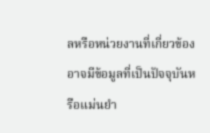ลหรือหน่วยงานที่เกี่ยวข้องอาจมีข้อมูลที่เป็นปัจจุบันหรือแม่นยำ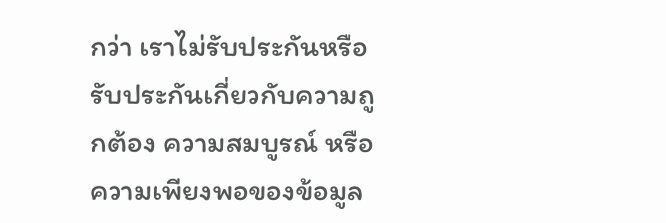กว่า เราไม่รับประกันหรือรับประกันเกี่ยวกับความถูกต้อง ความสมบูรณ์ หรือความเพียงพอของข้อมูล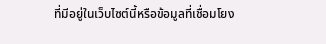ที่มีอยู่ในเว็บไซต์นี้หรือข้อมูลที่เชื่อมโยง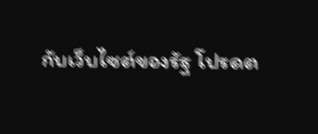กับเว็บไซต์ของรัฐ โปรดต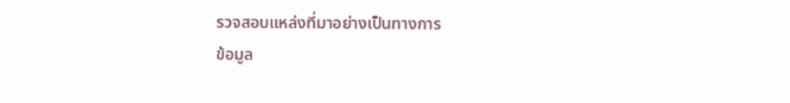รวจสอบแหล่งที่มาอย่างเป็นทางการ
ข้อมูล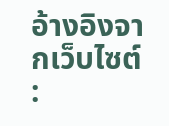อ้างอิงจากเว็บไซต์ :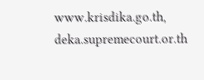www.krisdika.go.th, deka.supremecourt.or.th